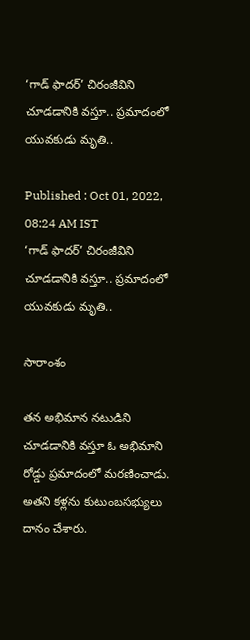‘గాడ్ ఫాదర్’ చిరంజీవిని చూడడానికి వస్తూ.. ప్రమాదంలో యువకుడు మృతి..

Published : Oct 01, 2022, 08:24 AM IST
‘గాడ్ ఫాదర్’ చిరంజీవిని చూడడానికి వస్తూ.. ప్రమాదంలో యువకుడు మృతి..

సారాంశం

తన అభిమాన నటుడిని చూడడానికి వస్తూ ఓ అభిమాని రోడ్డు ప్రమాదంలో మరణించాడు. అతని కళ్లను కుటుంబసభ్యులు దానం చేశారు.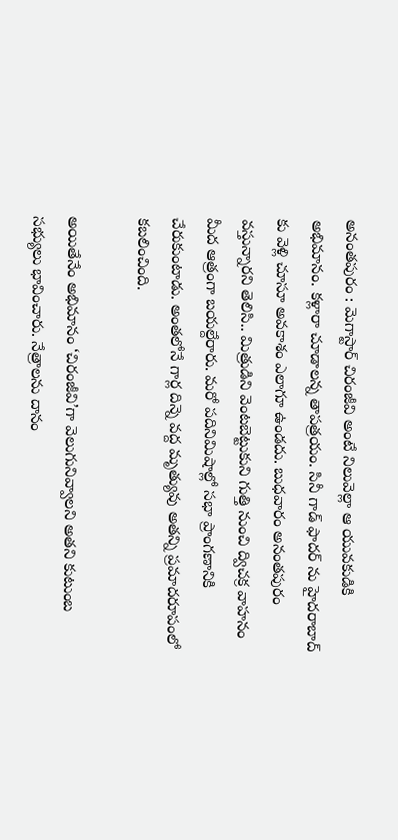అనంతపురం : మెగాస్టార్ చిరంజీవి అంటే నిలువెల్లా ఆ యువకుడికి అభిమానం. కళ్లారా చూడాలన్న తాపత్రయం. సినీ గాడ్ ఫాదర్ ను హైదరాబాద్ కు వెళ్లి చూసూ అవకాశం ఎలాగూ ఉండదు. బుధవారం అనంతపురం వస్తున్నారని తెలిసి.. మిత్రుడిని వెంటబెట్టుకుని గుత్తి నుంచి ద్విచక్ర వాహనం మీద ఆత్రంగా బయల్దేరారు. మరో పదినిమిషాల్లో సభా ప్రాంగణానికి చేరుకుంటాడు. అంతలోనే గార్ల దిన్నె వద్ద మృత్యువు అతన్ని ప్రమాదరూపంలో కబలించింది.

అయితేనేం అభిమానం ‘చిరంజీవి’గా వెలుగునివ్వాలని అతని కుటుంబ సభ్యులు భావించారు. నేత్రాలను దానం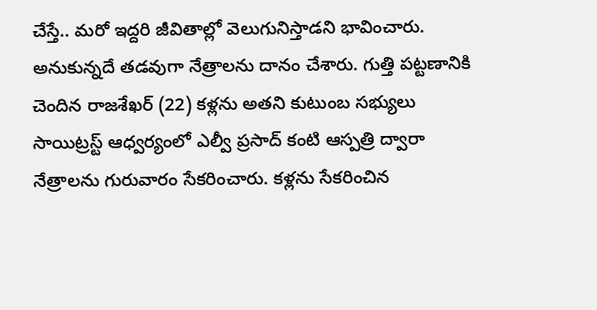చేస్తే.. మరో ఇద్దరి జీవితాల్లో వెలుగునిస్తాడని భావించారు. అనుకున్నదే తడవుగా నేత్రాలను దానం చేశారు. గుత్తి పట్టణానికి చెందిన రాజశేఖర్ (22) కళ్లను అతని కుటుంబ సభ్యులు సాయిట్రస్ట్ ఆధ్వర్యంలో ఎల్వీ ప్రసాద్ కంటి ఆస్పత్రి ద్వారా నేత్రాలను గురువారం సేకరించారు. కళ్లను సేకరించిన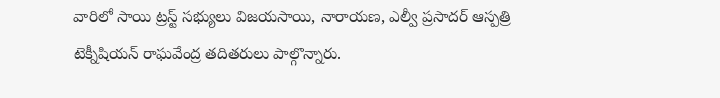వారిలో సాయి ట్రస్ట్ సభ్యులు విజయసాయి, నారాయణ, ఎల్వీ ప్రసాదర్ ఆస్పత్రి టెక్నీషియన్ రాఘవేంద్ర తదితరులు పాల్గొన్నారు.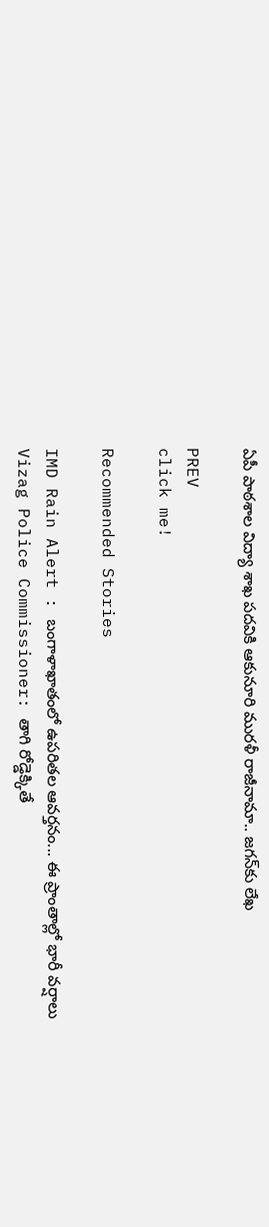ఏపీ పాఠశాల విద్యా శాఖ పదవికి ఆకునూరి మురళీ రాజీనామా.. జగన్‌కు లేఖ

PREV
click me!

Recommended Stories

IMD Rain Alert : బంగాళాఖాతంలో ఉపరితల ఆవర్తనం... ఈ ప్రాంతాల్లో భారీ వర్షాలు
Vizag Police Commissioner: తాగి రోడ్డెక్కితే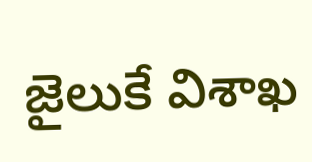జైలుకే విశాఖ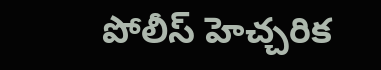పోలీస్ హెచ్చరిక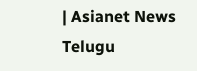| Asianet News Telugu